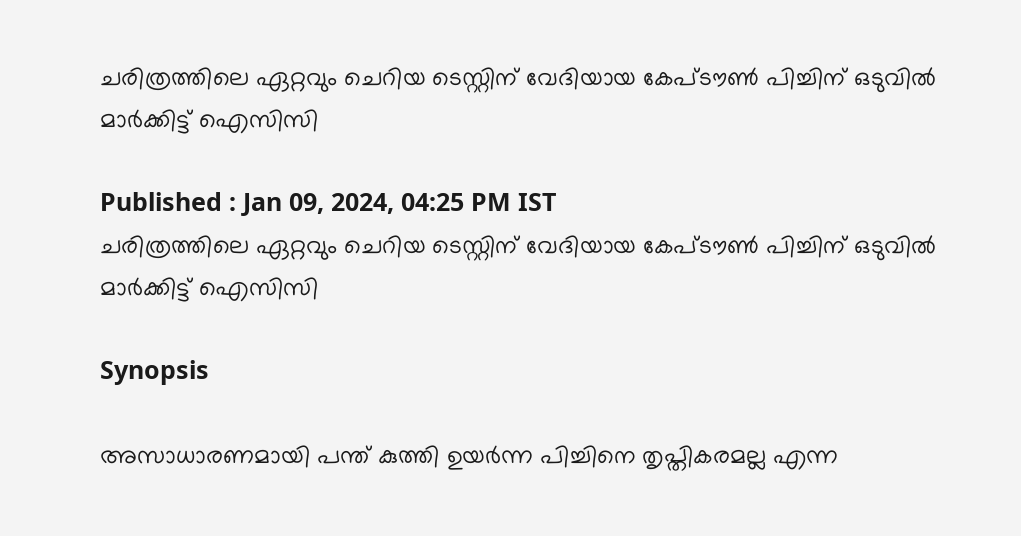ചരിത്രത്തിലെ ഏറ്റവും ചെറിയ ടെസ്റ്റിന് വേദിയായ കേപ്ടൗണ്‍ പിച്ചിന് ഒടുവില്‍ മാര്‍ക്കിട്ട് ഐസിസി

Published : Jan 09, 2024, 04:25 PM IST
ചരിത്രത്തിലെ ഏറ്റവും ചെറിയ ടെസ്റ്റിന് വേദിയായ കേപ്ടൗണ്‍ പിച്ചിന് ഒടുവില്‍ മാര്‍ക്കിട്ട് ഐസിസി

Synopsis

അസാധാരണമായി പന്ത് കുത്തി ഉയര്‍ന്ന പിച്ചിനെ തൃപ്തികരമല്ല എന്ന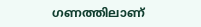ഗണത്തിലാണ്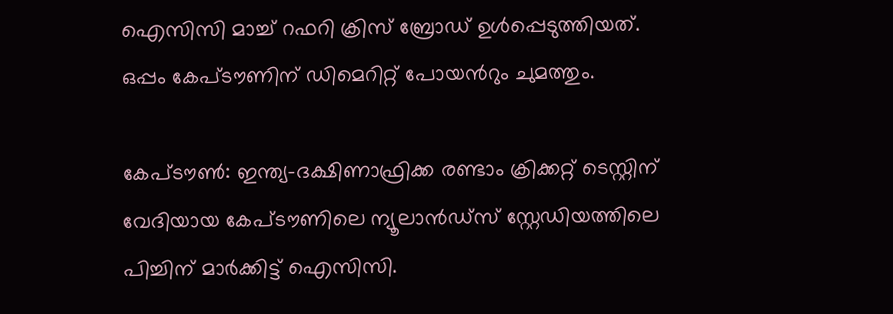ഐസിസി മാച്ച് റഫറി ക്രിസ് ബ്രോഡ് ഉള്‍പ്പെടുത്തിയത്. ഒപ്പം കേപ്ടൗണിന് ഡിമെറിറ്റ് പോയന്‍റും ചുമത്തും.

കേപ്ടൗണ്‍: ഇന്ത്യ-ദക്ഷിണാഫ്രിക്ക രണ്ടാം ക്രിക്കറ്റ് ടെസ്റ്റിന് വേദിയായ കേപ്ടൗണിലെ ന്യൂലാന്‍ഡ്സ് സ്റ്റേഡിയത്തിലെ പിച്ചിന് മാര്‍ക്കിട്ട് ഐസിസി.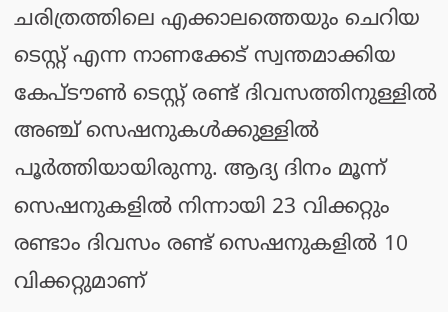ചരിത്രത്തിലെ എക്കാലത്തെയും ചെറിയ ടെസ്റ്റ് എന്ന നാണക്കേട് സ്വന്തമാക്കിയ കേപ്ടൗണ്‍ ടെസ്റ്റ് രണ്ട് ദിവസത്തിനുള്ളില്‍ അഞ്ച് സെഷനുകള്‍ക്കുള്ളില്‍ പൂര്‍ത്തിയായിരുന്നു. ആദ്യ ദിനം മൂന്ന് സെഷനുകളില്‍ നിന്നായി 23 വിക്കറ്റും രണ്ടാം ദിവസം രണ്ട് സെഷനുകളില്‍ 10 വിക്കറ്റുമാണ്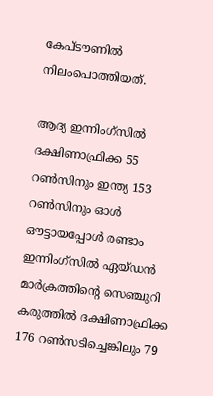കേപ്ടൗണില്‍ നിലംപൊത്തിയത്.

ആദ്യ ഇന്നിംഗ്സില്‍ ദക്ഷിണാഫ്രിക്ക 55 റണ്‍സിനും ഇന്ത്യ 153 റണ്‍സിനും ഓള്‍ ഔട്ടായപ്പോള്‍ രണ്ടാം ഇന്നിംഗ്സില്‍ ഏയ്ഡന്‍ മാര്‍ക്രത്തിന്‍റെ സെഞ്ചുറി കരുത്തില്‍ ദക്ഷിണാഫ്രിക്ക 176 റണ്‍സടിച്ചെങ്കിലും 79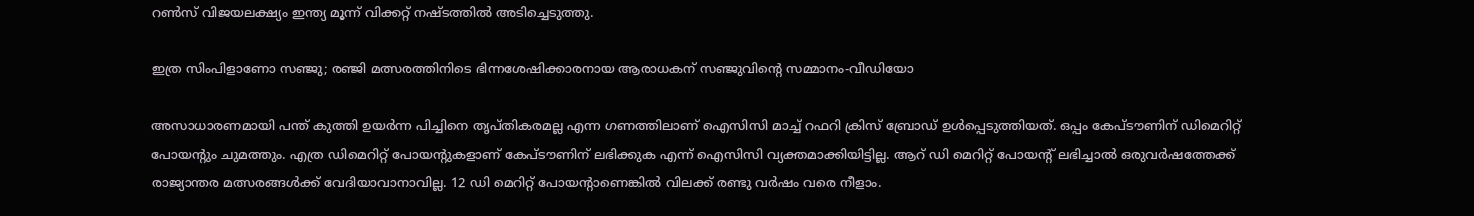റണ്‍സ് വിജയലക്ഷ്യം ഇന്ത്യ മൂന്ന് വിക്കറ്റ് നഷ്ടത്തില്‍ അടിച്ചെടുത്തു.

ഇത്ര സിംപിളാണോ സഞ്ജു; രഞ്ജി മത്സരത്തിനിടെ ഭിന്നശേഷിക്കാരനായ ആരാധകന് സഞ്ജുവിന്‍റെ സമ്മാനം-വീഡിയോ

അസാധാരണമായി പന്ത് കുത്തി ഉയര്‍ന്ന പിച്ചിനെ തൃപ്തികരമല്ല എന്ന ഗണത്തിലാണ് ഐസിസി മാച്ച് റഫറി ക്രിസ് ബ്രോഡ് ഉള്‍പ്പെടുത്തിയത്. ഒപ്പം കേപ്ടൗണിന് ഡിമെറിറ്റ് പോയന്‍റും ചുമത്തും. എത്ര ഡിമെറിറ്റ് പോയന്‍റുകളാണ് കേപ്ടൗണിന് ലഭിക്കുക എന്ന് ഐസിസി വ്യക്തമാക്കിയിട്ടില്ല. ആറ് ഡി മെറിറ്റ് പോയന്‍റ് ലഭിച്ചാല്‍ ഒരുവര്‍ഷത്തേക്ക് രാജ്യാന്തര മത്സരങ്ങള്‍ക്ക് വേദിയാവാനാവില്ല. 12 ഡി മെറിറ്റ് പോയന്‍റാണെങ്കിൽ വിലക്ക് രണ്ടു വര്‍ഷം വരെ നീളാം.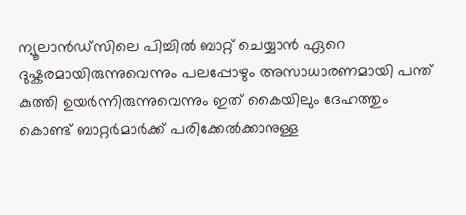ന്യൂലാന്‍ഡ്സിലെ പിച്ചിൽ ബാറ്റ് ചെയ്യാന്‍ ഏറെ ദുഷ്കരമായിരുന്നുവെന്നും പലപ്പോഴും അസാധാരണമായി പന്ത് കുത്തി ഉയര്‍ന്നിരുന്നുവെന്നും ഇത് കൈയിലും ദേഹത്തും കൊണ്ട് ബാറ്റര്‍മാര്‍ക്ക് പരിക്കേല്‍ക്കാനുള്ള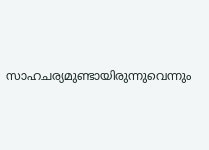സാഹചര്യമുണ്ടായിരുന്നുവെന്നും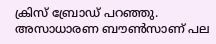ക്രിസ് ബ്രോഡ് പറഞ്ഞു. അസാധാരണ ബൗണ്‍സാണ് പല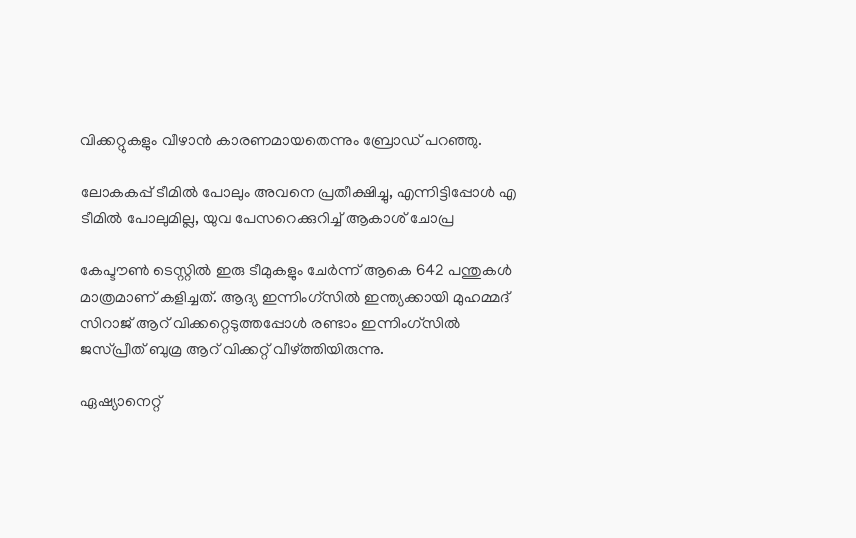വിക്കറ്റുകളും വീഴാന്‍ കാരണമായതെന്നും ബ്രോഡ് പറഞ്ഞു.

ലോകകപ്പ് ടീമിൽ പോലും അവനെ പ്രതീക്ഷിച്ചു, എന്നിട്ടിപ്പോള്‍ എ ടീമിൽ പോലുമില്ല, യുവ പേസറെക്കുറിച്ച് ആകാശ് ചോപ്ര

കേപ്ടൗണ്‍ ടെസ്റ്റില്‍ ഇരു ടീമുകളും ചേര്‍ന്ന് ആകെ 642 പന്തുകള്‍ മാത്രമാണ് കളിച്ചത്. ആദ്യ ഇന്നിംഗ്സില്‍ ഇന്ത്യക്കായി മുഹമ്മദ് സിറാജ് ആറ് വിക്കറ്റെടുത്തപ്പോള്‍ രണ്ടാം ഇന്നിംഗ്സില്‍ ജസ്പ്രീത് ബുമ്ര ആറ് വിക്കറ്റ് വീഴ്ത്തിയിരുന്നു.

ഏഷ്യാനെറ്റ്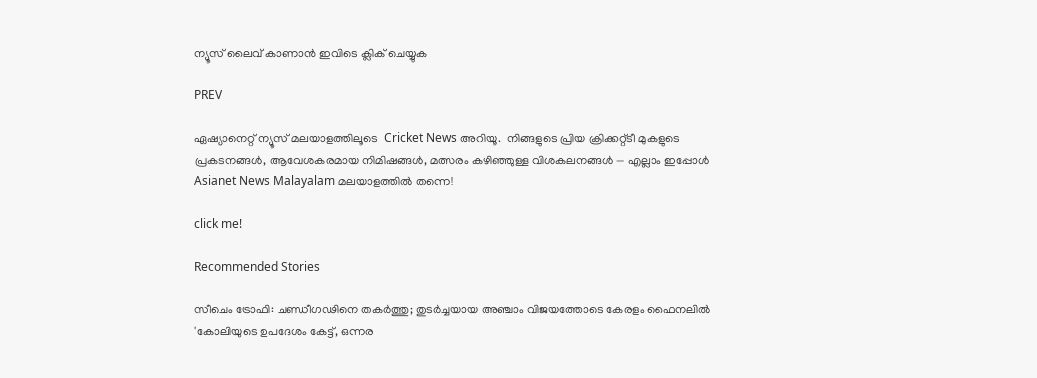ന്യൂസ് ലൈവ് കാണാന്‍ ഇവിടെ ക്ലിക് ചെയ്യുക

PREV

ഏഷ്യാനെറ്റ് ന്യൂസ് മലയാളത്തിലൂടെ  Cricket News അറിയൂ.  നിങ്ങളുടെ പ്രിയ ക്രിക്കറ്റ്ടീ മുകളുടെ പ്രകടനങ്ങൾ, ആവേശകരമായ നിമിഷങ്ങൾ, മത്സരം കഴിഞ്ഞുള്ള വിശകലനങ്ങൾ — എല്ലാം ഇപ്പോൾ Asianet News Malayalam മലയാളത്തിൽ തന്നെ!

click me!

Recommended Stories

സീചെം ട്രോഫി: ചണ്ഡീഗഢിനെ തകർത്തു; തുടർച്ചയായ അഞ്ചാം വിജയത്തോടെ കേരളം ഫൈനലിൽ
'കോലിയുടെ ഉപദേശം കേട്ട്, ഒന്നര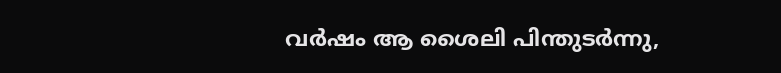വർഷം ആ ശൈലി പിന്തുടര്‍ന്നു,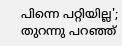പിന്നെ പറ്റിയില്ല'; തുറന്നു പറഞ്ഞ്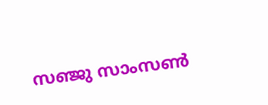സഞ്ജു സാംസൺ